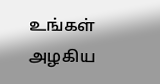உங்கள் அழகிய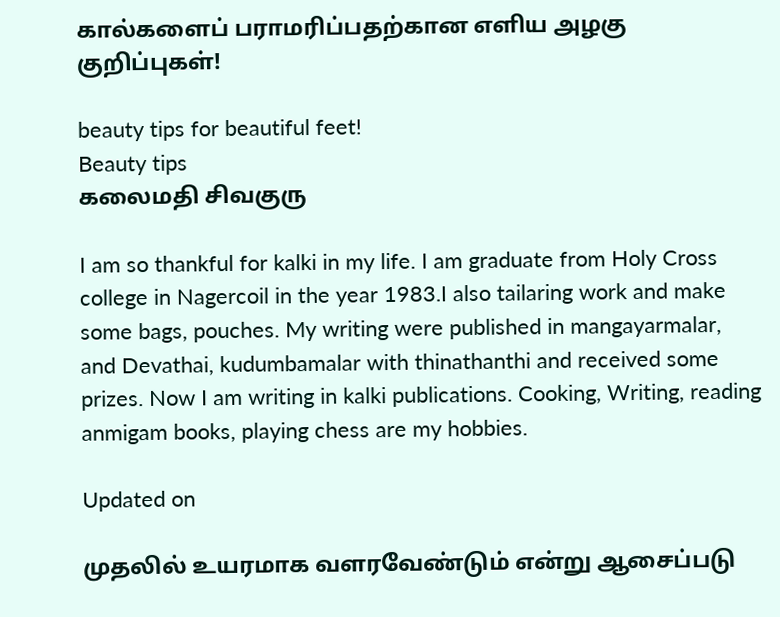கால்களைப் பராமரிப்பதற்கான எளிய அழகு குறிப்புகள்!

beauty tips for beautiful feet!
Beauty tips
கலைமதி சிவகுரு

I am so thankful for kalki in my life. I am graduate from Holy Cross college in Nagercoil in the year 1983.I also tailaring work and make some bags, pouches. My writing were published in mangayarmalar, and Devathai, kudumbamalar with thinathanthi and received some prizes. Now I am writing in kalki publications. Cooking, Writing, reading anmigam books, playing chess are my hobbies.

Updated on

முதலில் உயரமாக வளரவேண்டும் என்று ஆசைப்படு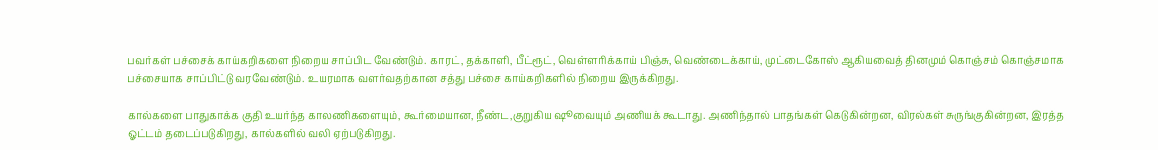பவர்கள் பச்சைக் காய்கறிகளை நிறைய சாப்பிட வேண்டும். காரட், தக்காளி, பீட்ரூட், வெள்ளரிக்காய் பிஞ்சு, வெண்டைக்காய், முட்டைகோஸ் ஆகியவைத் தினமும் கொஞ்சம் கொஞ்சமாக பச்சையாக சாப்பிட்டு வரவேண்டும். உயரமாக வளர்வதற்கான சத்து பச்சை காய்கறிகளில் நிறைய இருக்கிறது.

கால்களை பாதுகாக்க குதி உயர்ந்த காலணிகளையும், கூர்மையான, நீண்ட,குறுகிய ஷூவையும் அணியக் கூடாது. அணிந்தால் பாதங்கள் கெடுகின்றன, விரல்கள் சுருங்குகின்றன, இரத்த ஓட்டம் தடைப்படுகிறது, கால்களில் வலி ஏற்படுகிறது.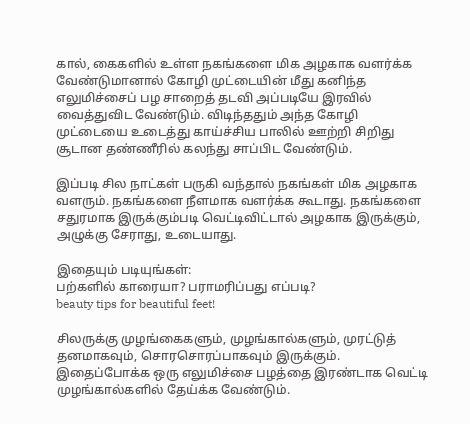கால், கைகளில் உள்ள நகங்களை மிக அழகாக வளர்க்க வேண்டுமானால் கோழி முட்டையின் மீது கனிந்த எலுமிச்சைப் பழ சாறைத் தடவி அப்படியே இரவில் வைத்துவிட வேண்டும். விடிந்ததும் அந்த கோழி முட்டையை உடைத்து காய்ச்சிய பாலில் ஊற்றி சிறிது சூடான தண்ணீரில் கலந்து சாப்பிட வேண்டும்.

இப்படி சில நாட்கள் பருகி வந்தால் நகங்கள் மிக அழகாக வளரும். நகங்களை நீளமாக வளர்க்க கூடாது. நகங்களை சதுரமாக இருக்கும்படி வெட்டிவிட்டால் அழகாக இருக்கும், அழுக்கு சேராது, உடையாது.

இதையும் படியுங்கள்:
பற்களில் காரையா? பராமரிப்பது எப்படி?
beauty tips for beautiful feet!

சிலருக்கு முழங்கைகளும், முழங்கால்களும், முரட்டுத் தனமாகவும், சொரசொரப்பாகவும் இருக்கும். இதைப்போக்க ஒரு எலுமிச்சை பழத்தை இரண்டாக வெட்டி முழங்கால்களில் தேய்க்க வேண்டும்.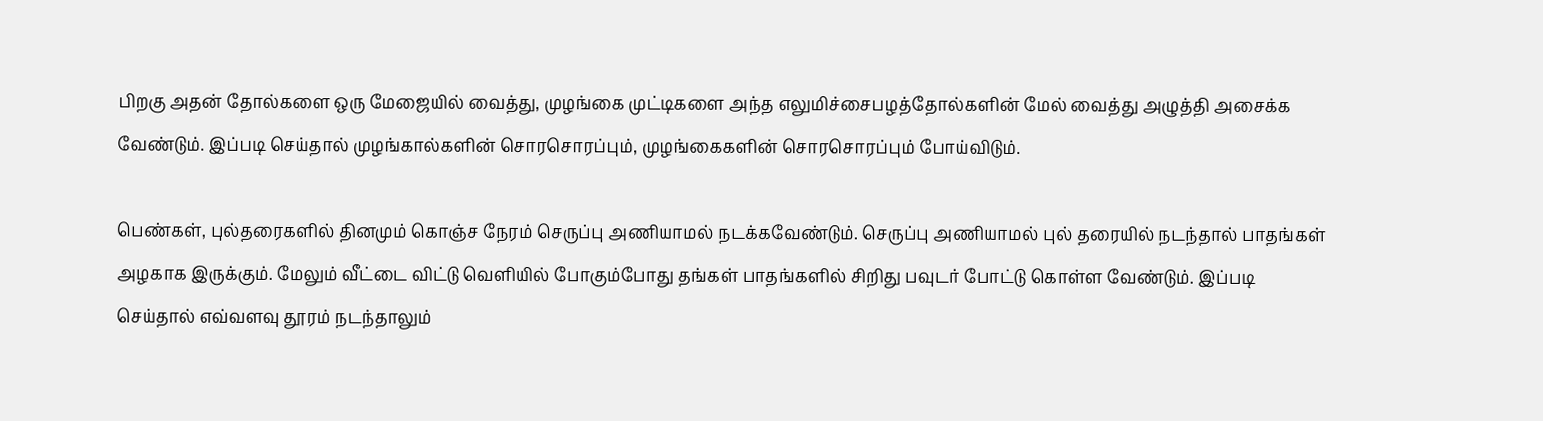பிறகு அதன் தோல்களை ஒரு மேஜையில் வைத்து, முழங்கை முட்டிகளை அந்த எலுமிச்சைபழத்தோல்களின் மேல் வைத்து அழுத்தி அசைக்க வேண்டும். இப்படி செய்தால் முழங்கால்களின் சொரசொரப்பும், முழங்கைகளின் சொரசொரப்பும் போய்விடும்.

பெண்கள், புல்தரைகளில் தினமும் கொஞ்ச நேரம் செருப்பு அணியாமல் நடக்கவேண்டும். செருப்பு அணியாமல் புல் தரையில் நடந்தால் பாதங்கள் அழகாக இருக்கும். மேலும் வீட்டை விட்டு வெளியில் போகும்போது தங்கள் பாதங்களில் சிறிது பவுடர் போட்டு கொள்ள வேண்டும். இப்படி செய்தால் எவ்வளவு தூரம் நடந்தாலும்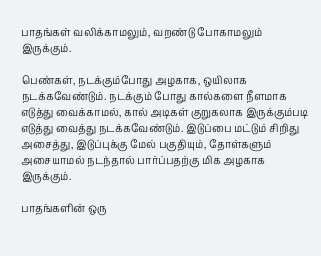பாதங்கள் வலிக்காமலும், வறண்டு போகாமலும் இருக்கும்.

பெண்கள், நடக்கும்போது அழகாக, ஒயிலாக நடக்கவேண்டும். நடக்கும் போது கால்களை நீளமாக எடுத்து வைக்காமல், கால் அடிகள் குறுகலாக இருக்கும்படி எடுத்து வைத்து நடக்கவேண்டும். இடுப்பை மட்டும் சிறிது அசைத்து, இடுப்புக்கு மேல் பகுதியும், தோள்களும் அசையாமல் நடந்தால் பார்ப்பதற்கு மிக அழகாக இருக்கும்.

பாதங்களின் ஒரு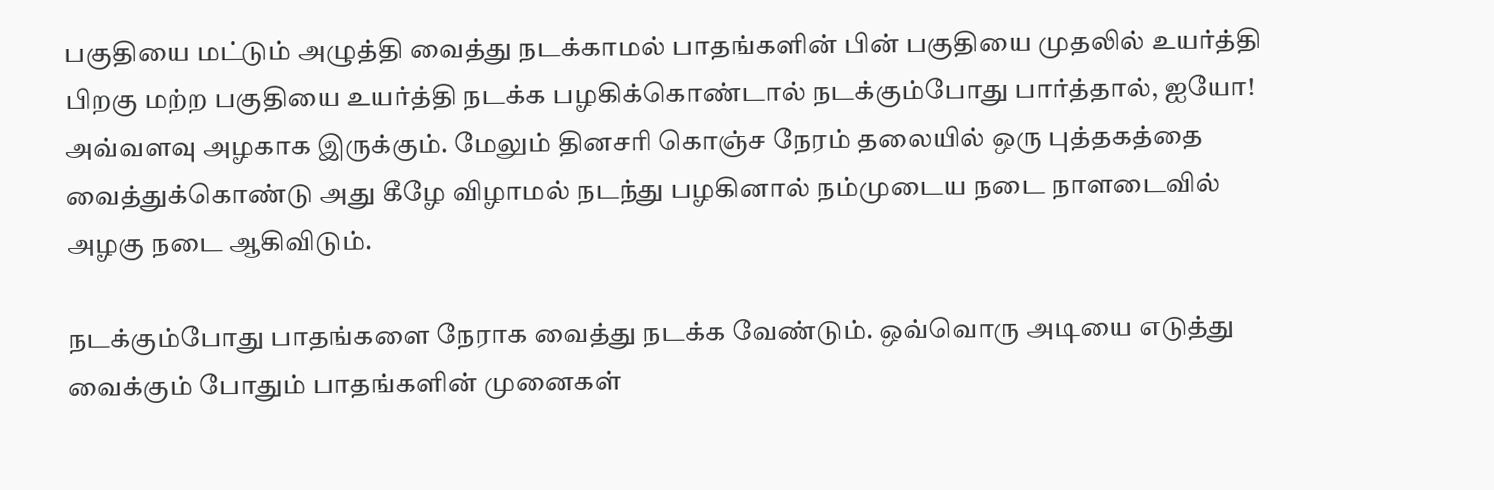பகுதியை மட்டும் அழுத்தி வைத்து நடக்காமல் பாதங்களின் பின் பகுதியை முதலில் உயர்த்தி பிறகு மற்ற பகுதியை உயர்த்தி நடக்க பழகிக்கொண்டால் நடக்கும்போது பார்த்தால், ஐயோ! அவ்வளவு அழகாக இருக்கும். மேலும் தினசரி கொஞ்ச நேரம் தலையில் ஒரு புத்தகத்தை வைத்துக்கொண்டு அது கீழே விழாமல் நடந்து பழகினால் நம்முடைய நடை நாளடைவில் அழகு நடை ஆகிவிடும்.

நடக்கும்போது பாதங்களை நேராக வைத்து நடக்க வேண்டும். ஒவ்வொரு அடியை எடுத்து வைக்கும் போதும் பாதங்களின் முனைகள்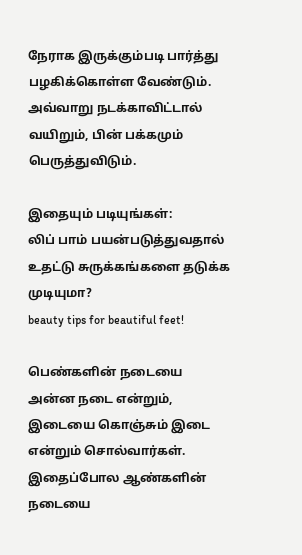நேராக இருக்கும்படி பார்த்து பழகிக்கொள்ள வேண்டும். அவ்வாறு நடக்காவிட்டால் வயிறும், பின் பக்கமும் பெருத்துவிடும்.

இதையும் படியுங்கள்:
லிப் பாம் பயன்படுத்துவதால் உதட்டு சுருக்கங்களை தடுக்க முடியுமா?
beauty tips for beautiful feet!

பெண்களின் நடையை அன்ன நடை என்றும், இடையை கொஞ்சும் இடை என்றும் சொல்வார்கள். இதைப்போல ஆண்களின் நடையை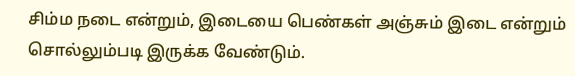சிம்ம நடை என்றும், இடையை பெண்கள் அஞ்சும் இடை என்றும் சொல்லும்படி இருக்க வேண்டும்.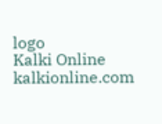logo
Kalki Online
kalkionline.com